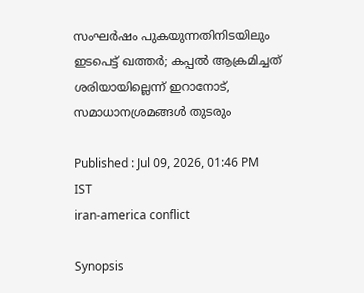സംഘർഷം പുകയുന്നതിനിടയിലും ഇടപെട്ട് ഖത്തർ; കപ്പൽ ആക്രമിച്ചത് ശരിയായില്ലെന്ന് ഇറാനോട്, സമാധാനശ്രമങ്ങൾ തുടരും

Published : Jul 09, 2026, 01:46 PM IST
iran-america conflict

Synopsis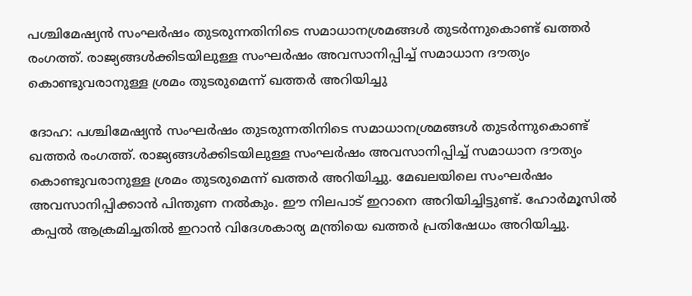പശ്ചിമേഷ്യൻ സംഘർഷം തുടരുന്നതിനിടെ സമാധാനശ്രമങ്ങൾ തുടർന്നുകൊണ്ട് ഖത്തർ രംഗത്ത്. രാജ്യങ്ങൾക്കിടയിലുള്ള സംഘർഷം അവസാനിപ്പിച്ച് സമാധാന ദൗത്യം കൊണ്ടുവരാനുള്ള ശ്രമം തുടരുമെന്ന് ഖത്തർ അറിയിച്ചു

ദോഹ: പശ്ചിമേഷ്യൻ സംഘർഷം തുടരുന്നതിനിടെ സമാധാനശ്രമങ്ങൾ തുടർന്നുകൊണ്ട് ഖത്തർ രംഗത്ത്. രാജ്യങ്ങൾക്കിടയിലുള്ള സംഘർഷം അവസാനിപ്പിച്ച് സമാധാന ദൗത്യം കൊണ്ടുവരാനുള്ള ശ്രമം തുടരുമെന്ന് ഖത്തർ അറിയിച്ചു. മേഖലയിലെ സംഘർഷം അവസാനിപ്പിക്കാൻ പിന്തുണ നൽകും. ഈ നിലപാട് ഇറാനെ അറിയിച്ചിട്ടുണ്ട്. ഹോർമൂസിൽ കപ്പൽ ആക്രമിച്ചതിൽ ഇറാൻ വിദേശകാര്യ മന്ത്രിയെ ഖത്തർ പ്രതിഷേധം അറിയിച്ചു.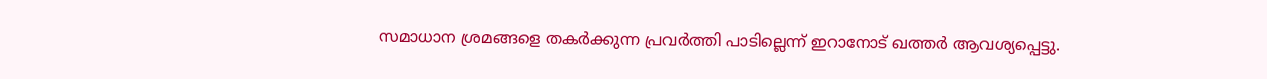സമാധാന ശ്രമങ്ങളെ തകർക്കുന്ന പ്രവർത്തി പാടില്ലെന്ന് ഇറാനോട് ഖത്തർ ആവശ്യപ്പെട്ടു.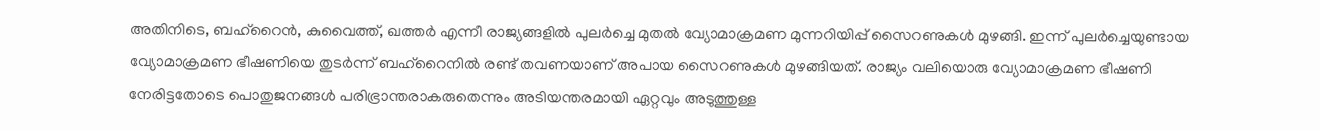അതിനിടെ, ബഹ്റൈൻ, കുവൈത്ത്, ഖത്തർ എന്നീ രാജ്യങ്ങളിൽ പുലർച്ചെ മുതൽ വ്യോമാക്രമണ മുന്നറിയിപ്പ് സൈറണുകൾ മുഴങ്ങി. ഇന്ന് പുലർച്ചെയുണ്ടായ വ്യോമാക്രമണ ഭീഷണിയെ തുടർന്ന് ബഹ്റൈനിൽ രണ്ട് തവണയാണ് അപായ സൈറണുകൾ മുഴങ്ങിയത്. രാജ്യം വലിയൊരു വ്യോമാക്രമണ ഭീഷണി നേരിട്ടതോടെ പൊതുജനങ്ങൾ പരിഭ്രാന്തരാകരുതെന്നും അടിയന്തരമായി ഏറ്റവും അടുത്തുള്ള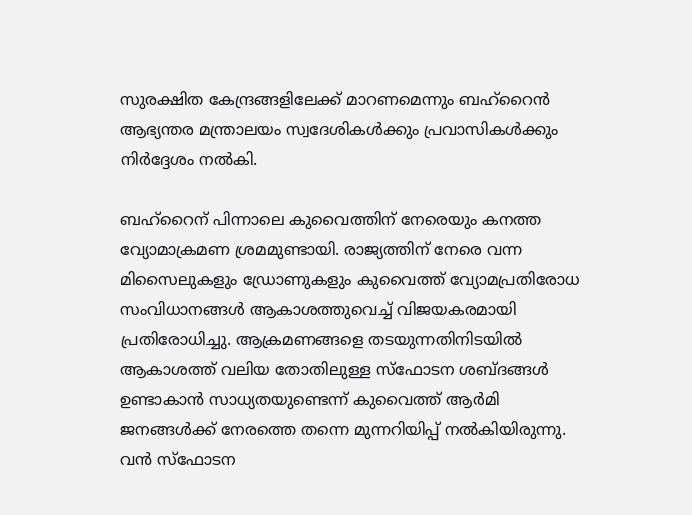സുരക്ഷിത കേന്ദ്രങ്ങളിലേക്ക് മാറണമെന്നും ബഹ്റൈൻ ആഭ്യന്തര മന്ത്രാലയം സ്വദേശികൾക്കും പ്രവാസികൾക്കും നിർദ്ദേശം നൽകി.

ബഹ്റൈന് പിന്നാലെ കുവൈത്തിന് നേരെയും കനത്ത വ്യോമാക്രമണ ശ്രമമുണ്ടായി. രാജ്യത്തിന് നേരെ വന്ന മിസൈലുകളും ഡ്രോണുകളും കുവൈത്ത് വ്യോമപ്രതിരോധ സംവിധാനങ്ങൾ ആകാശത്തുവെച്ച് വിജയകരമായി പ്രതിരോധിച്ചു. ആക്രമണങ്ങളെ തടയുന്നതിനിടയിൽ ആകാശത്ത് വലിയ തോതിലുള്ള സ്ഫോടന ശബ്ദങ്ങൾ ഉണ്ടാകാൻ സാധ്യതയുണ്ടെന്ന് കുവൈത്ത് ആർമി ജനങ്ങൾക്ക് നേരത്തെ തന്നെ മുന്നറിയിപ്പ് നൽകിയിരുന്നു. വൻ സ്ഫോടന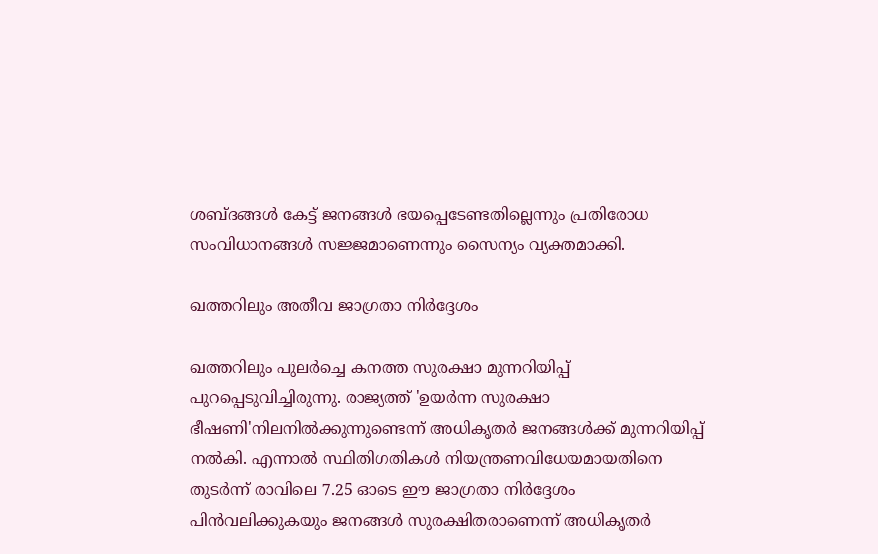ശബ്ദങ്ങൾ കേട്ട് ജനങ്ങൾ ഭയപ്പെടേണ്ടതില്ലെന്നും പ്രതിരോധ സംവിധാനങ്ങൾ സജ്ജമാണെന്നും സൈന്യം വ്യക്തമാക്കി.

ഖത്തറിലും അതീവ ജാഗ്രതാ നിർദ്ദേശം

ഖത്തറിലും പുലർച്ചെ കനത്ത സുരക്ഷാ മുന്നറിയിപ്പ് പുറപ്പെടുവിച്ചിരുന്നു. രാജ്യത്ത് 'ഉയർന്ന സുരക്ഷാ ഭീഷണി'നിലനിൽക്കുന്നുണ്ടെന്ന് അധികൃതർ ജനങ്ങൾക്ക് മുന്നറിയിപ്പ് നൽകി. എന്നാൽ സ്ഥിതിഗതികൾ നിയന്ത്രണവിധേയമായതിനെ തുടർന്ന് രാവിലെ 7.25 ഓടെ ഈ ജാഗ്രതാ നിർദ്ദേശം പിൻവലിക്കുകയും ജനങ്ങൾ സുരക്ഷിതരാണെന്ന് അധികൃതർ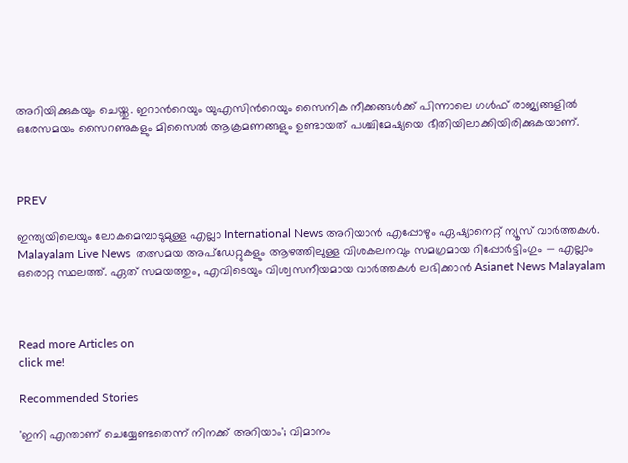അറിയിക്കുകയും ചെയ്തു. ഇറാന്‍റെയും യുഎസിന്‍റെയും സൈനിക നീക്കങ്ങൾക്ക് പിന്നാലെ ഗൾഫ് രാജ്യങ്ങളിൽ ഒരേസമയം സൈറണുകളും മിസൈൽ ആക്രമണങ്ങളും ഉണ്ടായത് പശ്ചിമേഷ്യയെ ഭീതിയിലാക്കിയിരിക്കുകയാണ്.



PREV

ഇന്ത്യയിലെയും ലോകമെമ്പാടുമുള്ള എല്ലാ International News അറിയാൻ എപ്പോഴും ഏഷ്യാനെറ്റ് ന്യൂസ് വാർത്തകൾ. Malayalam Live News  തത്സമയ അപ്‌ഡേറ്റുകളും ആഴത്തിലുള്ള വിശകലനവും സമഗ്രമായ റിപ്പോർട്ടിംഗും — എല്ലാം ഒരൊറ്റ സ്ഥലത്ത്. ഏത് സമയത്തും, എവിടെയും വിശ്വസനീയമായ വാർത്തകൾ ലഭിക്കാൻ Asianet News Malayalam



Read more Articles on
click me!

Recommended Stories

'ഇനി എന്താണ് ചെയ്യേണ്ടതെന്ന് നിനക്ക് അറിയാം'; വിമാനം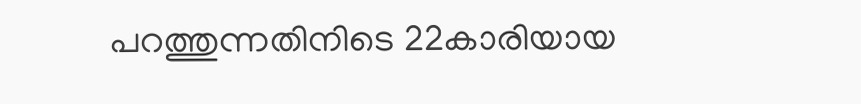പറത്തുന്നതിനിടെ 22കാരിയായ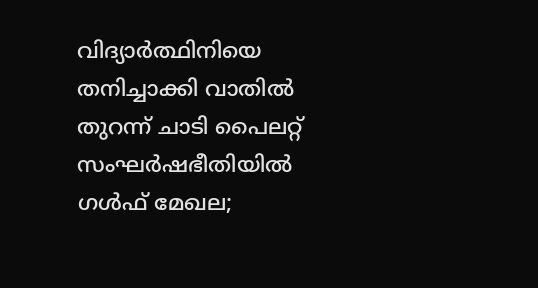വിദ്യാ‍ർത്ഥിനിയെ തനിച്ചാക്കി വാതിൽ തുറന്ന് ചാടി പൈലറ്റ്
സംഘർഷഭീതിയിൽ ഗൾഫ് മേഖല;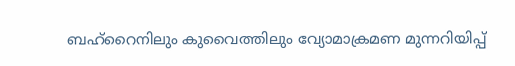ബഹ്റൈനിലും കുവൈത്തിലും വ്യോമാക്രമണ മുന്നറിയിപ്പ്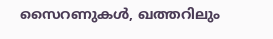സൈറണുകൾ, ഖത്തറിലും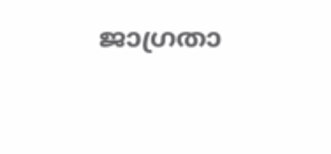ജാഗ്രതാ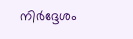നിർദ്ദേശം